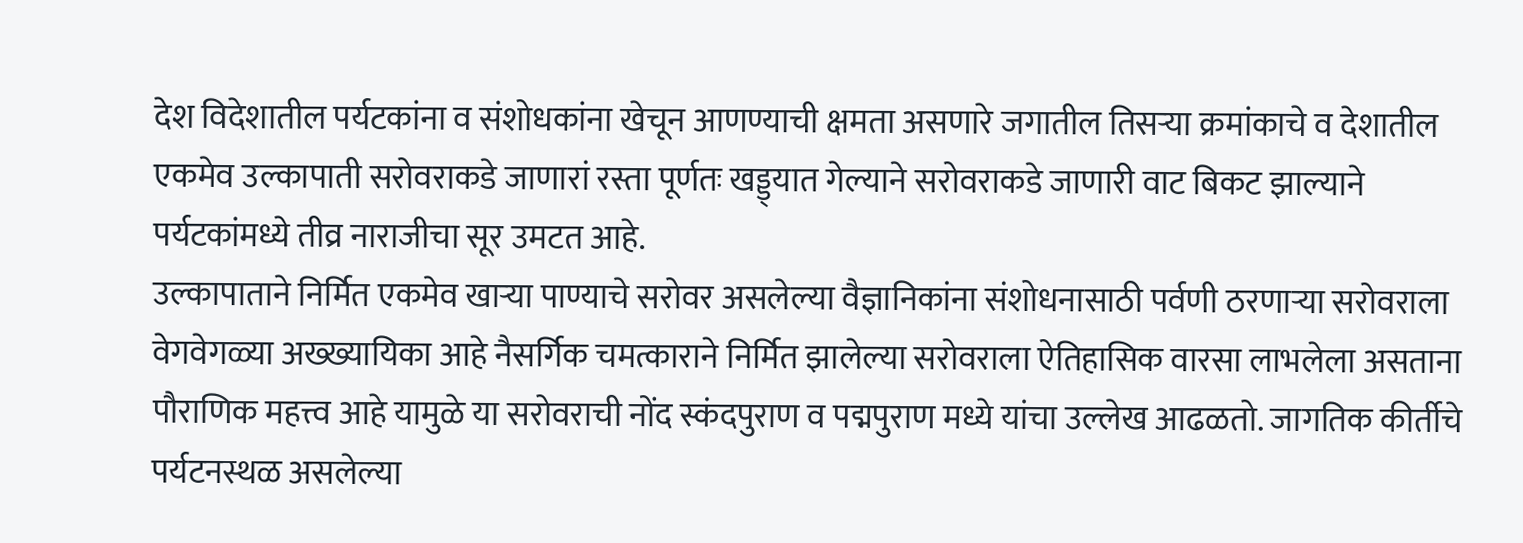देश विदेशातील पर्यटकांना व संशोधकांना खेचून आणण्याची क्षमता असणारे जगातील तिसऱ्या क्रमांकाचे व देशातील एकमेव उल्कापाती सरोवराकडे जाणारां रस्ता पूर्णतः खड्ड्यात गेल्याने सरोवराकडे जाणारी वाट बिकट झाल्याने पर्यटकांमध्ये तीव्र नाराजीचा सूर उमटत आहे.
उल्कापाताने निर्मित एकमेव खाऱ्या पाण्याचे सरोवर असलेल्या वैज्ञानिकांना संशोधनासाठी पर्वणी ठरणाऱ्या सरोवराला वेगवेगळ्या अख्ख्यायिका आहे नैसर्गिक चमत्काराने निर्मित झालेल्या सरोवराला ऐतिहासिक वारसा लाभलेला असताना पौराणिक महत्त्व आहे यामुळे या सरोवराची नोंद स्कंदपुराण व पद्मपुराण मध्ये यांचा उल्लेख आढळतो. जागतिक कीर्तीचे पर्यटनस्थळ असलेल्या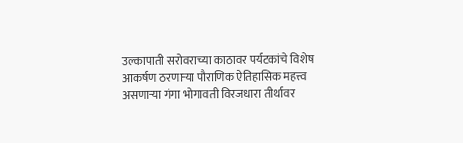उल्कापाती सरोवराच्या काठावर पर्यटकांचे विशेष आकर्षण ठरणाऱ्या पौराणिक ऐतिहासिक महत्त्व असणाऱ्या गंगा भोगावती विरजधारा तीर्थावर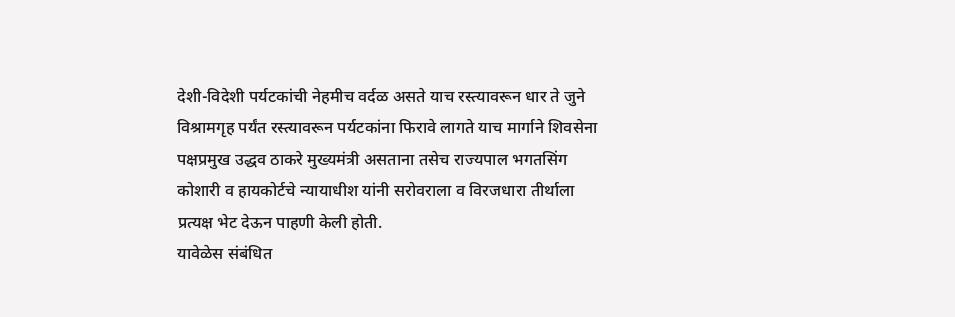देशी-विदेशी पर्यटकांची नेहमीच वर्दळ असते याच रस्त्यावरून धार ते जुने विश्रामगृह पर्यंत रस्त्यावरून पर्यटकांना फिरावे लागते याच मार्गाने शिवसेना पक्षप्रमुख उद्धव ठाकरे मुख्यमंत्री असताना तसेच राज्यपाल भगतसिंग कोशारी व हायकोर्टचे न्यायाधीश यांनी सरोवराला व विरजधारा तीर्थाला प्रत्यक्ष भेट देऊन पाहणी केली होती.
यावेळेस संबंधित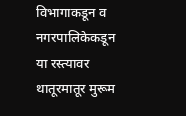विभागाकडून व नगरपालिकेकडून या रस्त्यावर थातूरमातूर मुरूम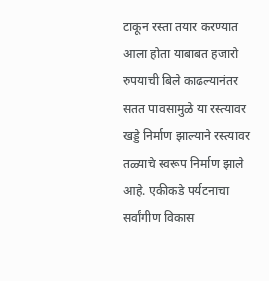टाकून रस्ता तयार करण्यात आला होता याबाबत हजारो रुपयाची बिले काढल्यानंतर सतत पावसामुळे या रस्त्यावर खड्डे निर्माण झाल्याने रस्त्यावर तळ्याचे स्वरूप निर्माण झाले आहे. एकीकडे पर्यटनाचा सर्वांगीण विकास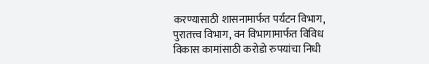करण्यासाठी शासनामार्फत पर्यटन विभाग, पुरातत्त्व विभाग, वन विभागामार्फत विविध विकास कामांसाठी करोडो रुपयांचा निधी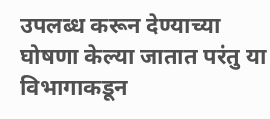उपलब्ध करून देण्याच्या घोषणा केल्या जातात परंतु या विभागाकडून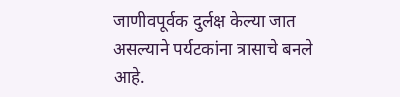जाणीवपूर्वक दुर्लक्ष केल्या जात असल्याने पर्यटकांना त्रासाचे बनले आहे.